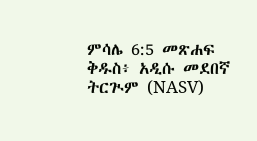ምሳሌ 6:5 መጽሐፍ ቅዱስ፥ አዲሱ መደበኛ ትርጒም (NASV)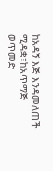ከአዳኝ እጅ እንዳመለጠች ሚዳቋ፣ከአጥማጅ ወጥመድ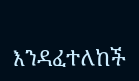እንዳፈተለከች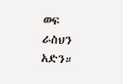ወፍ ራስህን አድን።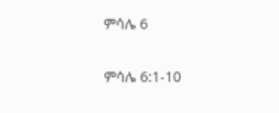ምሳሌ 6

ምሳሌ 6:1-10